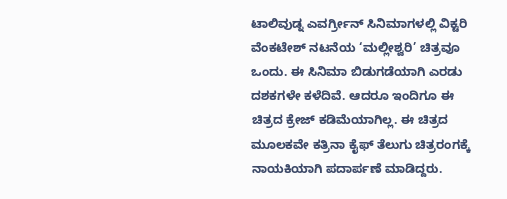ಟಾಲಿವುಡ್ನ ಎವರ್ಗ್ರೀನ್ ಸಿನಿಮಾಗಳಲ್ಲಿ ವಿಕ್ಟರಿ ವೆಂಕಟೇಶ್ ನಟನೆಯ ‘ಮಲ್ಲೀಶ್ವರಿ’ ಚಿತ್ರವೂ ಒಂದು. ಈ ಸಿನಿಮಾ ಬಿಡುಗಡೆಯಾಗಿ ಎರಡು ದಶಕಗಳೇ ಕಳೆದಿವೆ. ಆದರೂ ಇಂದಿಗೂ ಈ ಚಿತ್ರದ ಕ್ರೇಜ್ ಕಡಿಮೆಯಾಗಿಲ್ಲ. ಈ ಚಿತ್ರದ ಮೂಲಕವೇ ಕತ್ರಿನಾ ಕೈಫ್ ತೆಲುಗು ಚಿತ್ರರಂಗಕ್ಕೆ ನಾಯಕಿಯಾಗಿ ಪದಾರ್ಪಣೆ ಮಾಡಿದ್ದರು.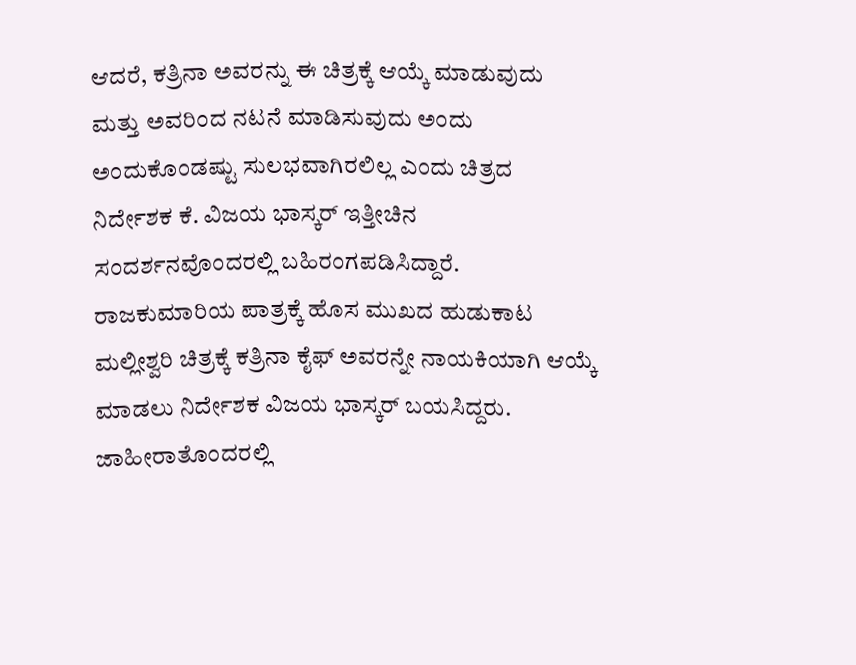ಆದರೆ, ಕತ್ರಿನಾ ಅವರನ್ನು ಈ ಚಿತ್ರಕ್ಕೆ ಆಯ್ಕೆ ಮಾಡುವುದು ಮತ್ತು ಅವರಿಂದ ನಟನೆ ಮಾಡಿಸುವುದು ಅಂದು ಅಂದುಕೊಂಡಷ್ಟು ಸುಲಭವಾಗಿರಲಿಲ್ಲ ಎಂದು ಚಿತ್ರದ ನಿರ್ದೇಶಕ ಕೆ. ವಿಜಯ ಭಾಸ್ಕರ್ ಇತ್ತೀಚಿನ ಸಂದರ್ಶನವೊಂದರಲ್ಲಿ ಬಹಿರಂಗಪಡಿಸಿದ್ದಾರೆ.
ರಾಜಕುಮಾರಿಯ ಪಾತ್ರಕ್ಕೆ ಹೊಸ ಮುಖದ ಹುಡುಕಾಟ
ಮಲ್ಲೀಶ್ವರಿ ಚಿತ್ರಕ್ಕೆ ಕತ್ರಿನಾ ಕೈಫ್ ಅವರನ್ನೇ ನಾಯಕಿಯಾಗಿ ಆಯ್ಕೆ ಮಾಡಲು ನಿರ್ದೇಶಕ ವಿಜಯ ಭಾಸ್ಕರ್ ಬಯಸಿದ್ದರು. ಜಾಹೀರಾತೊಂದರಲ್ಲಿ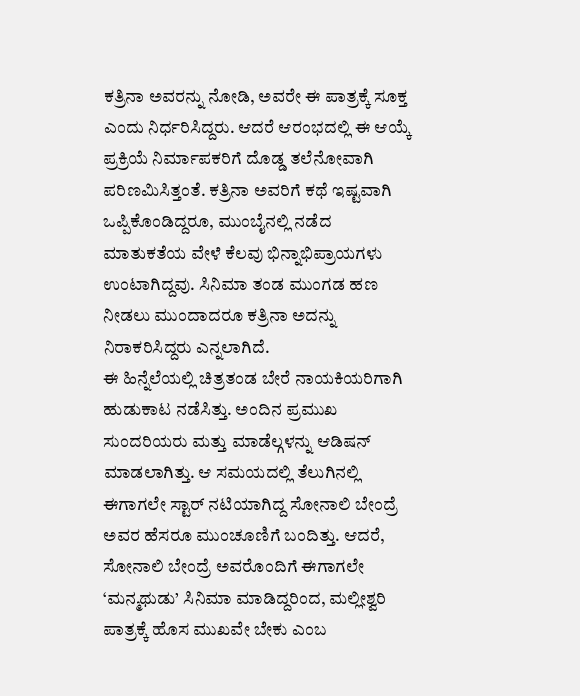ಕತ್ರಿನಾ ಅವರನ್ನು ನೋಡಿ, ಅವರೇ ಈ ಪಾತ್ರಕ್ಕೆ ಸೂಕ್ತ ಎಂದು ನಿರ್ಧರಿಸಿದ್ದರು. ಆದರೆ ಆರಂಭದಲ್ಲಿ ಈ ಆಯ್ಕೆ ಪ್ರಕ್ರಿಯೆ ನಿರ್ಮಾಪಕರಿಗೆ ದೊಡ್ಡ ತಲೆನೋವಾಗಿ ಪರಿಣಮಿಸಿತ್ತಂತೆ. ಕತ್ರಿನಾ ಅವರಿಗೆ ಕಥೆ ಇಷ್ಟವಾಗಿ ಒಪ್ಪಿಕೊಂಡಿದ್ದರೂ, ಮುಂಬೈನಲ್ಲಿ ನಡೆದ ಮಾತುಕತೆಯ ವೇಳೆ ಕೆಲವು ಭಿನ್ನಾಭಿಪ್ರಾಯಗಳು ಉಂಟಾಗಿದ್ದವು. ಸಿನಿಮಾ ತಂಡ ಮುಂಗಡ ಹಣ ನೀಡಲು ಮುಂದಾದರೂ ಕತ್ರಿನಾ ಅದನ್ನು ನಿರಾಕರಿಸಿದ್ದರು ಎನ್ನಲಾಗಿದೆ.
ಈ ಹಿನ್ನೆಲೆಯಲ್ಲಿ ಚಿತ್ರತಂಡ ಬೇರೆ ನಾಯಕಿಯರಿಗಾಗಿ ಹುಡುಕಾಟ ನಡೆಸಿತ್ತು. ಅಂದಿನ ಪ್ರಮುಖ ಸುಂದರಿಯರು ಮತ್ತು ಮಾಡೆಲ್ಗಳನ್ನು ಆಡಿಷನ್ ಮಾಡಲಾಗಿತ್ತು. ಆ ಸಮಯದಲ್ಲಿ ತೆಲುಗಿನಲ್ಲಿ ಈಗಾಗಲೇ ಸ್ಟಾರ್ ನಟಿಯಾಗಿದ್ದ ಸೋನಾಲಿ ಬೇಂದ್ರೆ ಅವರ ಹೆಸರೂ ಮುಂಚೂಣಿಗೆ ಬಂದಿತ್ತು. ಆದರೆ, ಸೋನಾಲಿ ಬೇಂದ್ರೆ ಅವರೊಂದಿಗೆ ಈಗಾಗಲೇ ‘ಮನ್ಮಥುಡು’ ಸಿನಿಮಾ ಮಾಡಿದ್ದರಿಂದ, ಮಲ್ಲೀಶ್ವರಿ ಪಾತ್ರಕ್ಕೆ ಹೊಸ ಮುಖವೇ ಬೇಕು ಎಂಬ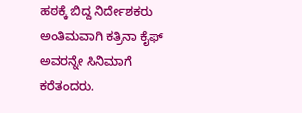ಹಠಕ್ಕೆ ಬಿದ್ದ ನಿರ್ದೇಶಕರು ಅಂತಿಮವಾಗಿ ಕತ್ರಿನಾ ಕೈಫ್ ಅವರನ್ನೇ ಸಿನಿಮಾಗೆ ಕರೆತಂದರು.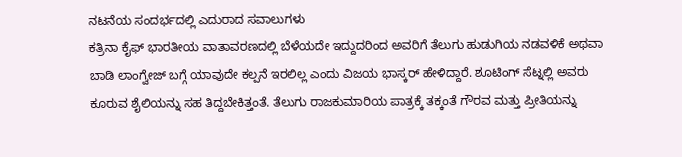ನಟನೆಯ ಸಂದರ್ಭದಲ್ಲಿ ಎದುರಾದ ಸವಾಲುಗಳು
ಕತ್ರಿನಾ ಕೈಫ್ ಭಾರತೀಯ ವಾತಾವರಣದಲ್ಲಿ ಬೆಳೆಯದೇ ಇದ್ದುದರಿಂದ ಅವರಿಗೆ ತೆಲುಗು ಹುಡುಗಿಯ ನಡವಳಿಕೆ ಅಥವಾ ಬಾಡಿ ಲಾಂಗ್ವೇಜ್ ಬಗ್ಗೆ ಯಾವುದೇ ಕಲ್ಪನೆ ಇರಲಿಲ್ಲ ಎಂದು ವಿಜಯ ಭಾಸ್ಕರ್ ಹೇಳಿದ್ದಾರೆ. ಶೂಟಿಂಗ್ ಸೆಟ್ನಲ್ಲಿ ಅವರು ಕೂರುವ ಶೈಲಿಯನ್ನು ಸಹ ತಿದ್ದಬೇಕಿತ್ತಂತೆ. ತೆಲುಗು ರಾಜಕುಮಾರಿಯ ಪಾತ್ರಕ್ಕೆ ತಕ್ಕಂತೆ ಗೌರವ ಮತ್ತು ಪ್ರೀತಿಯನ್ನು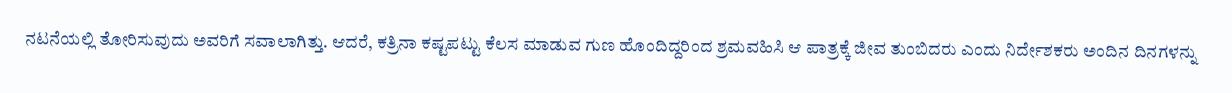ನಟನೆಯಲ್ಲಿ ತೋರಿಸುವುದು ಅವರಿಗೆ ಸವಾಲಾಗಿತ್ತು. ಆದರೆ, ಕತ್ರಿನಾ ಕಷ್ಟಪಟ್ಟು ಕೆಲಸ ಮಾಡುವ ಗುಣ ಹೊಂದಿದ್ದರಿಂದ ಶ್ರಮವಹಿಸಿ ಆ ಪಾತ್ರಕ್ಕೆ ಜೀವ ತುಂಬಿದರು ಎಂದು ನಿರ್ದೇಶಕರು ಅಂದಿನ ದಿನಗಳನ್ನು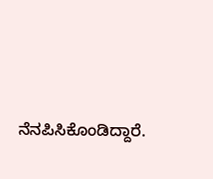ನೆನಪಿಸಿಕೊಂಡಿದ್ದಾರೆ.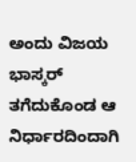ಅಂದು ವಿಜಯ ಭಾಸ್ಕರ್ ತಗೆದುಕೊಂಡ ಆ ನಿರ್ಧಾರದಿಂದಾಗಿ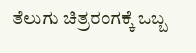ತೆಲುಗು ಚಿತ್ರರಂಗಕ್ಕೆ ಒಬ್ಬ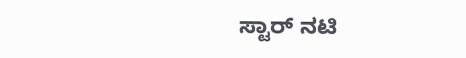ಸ್ಟಾರ್ ನಟಿ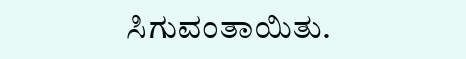ಸಿಗುವಂತಾಯಿತು.